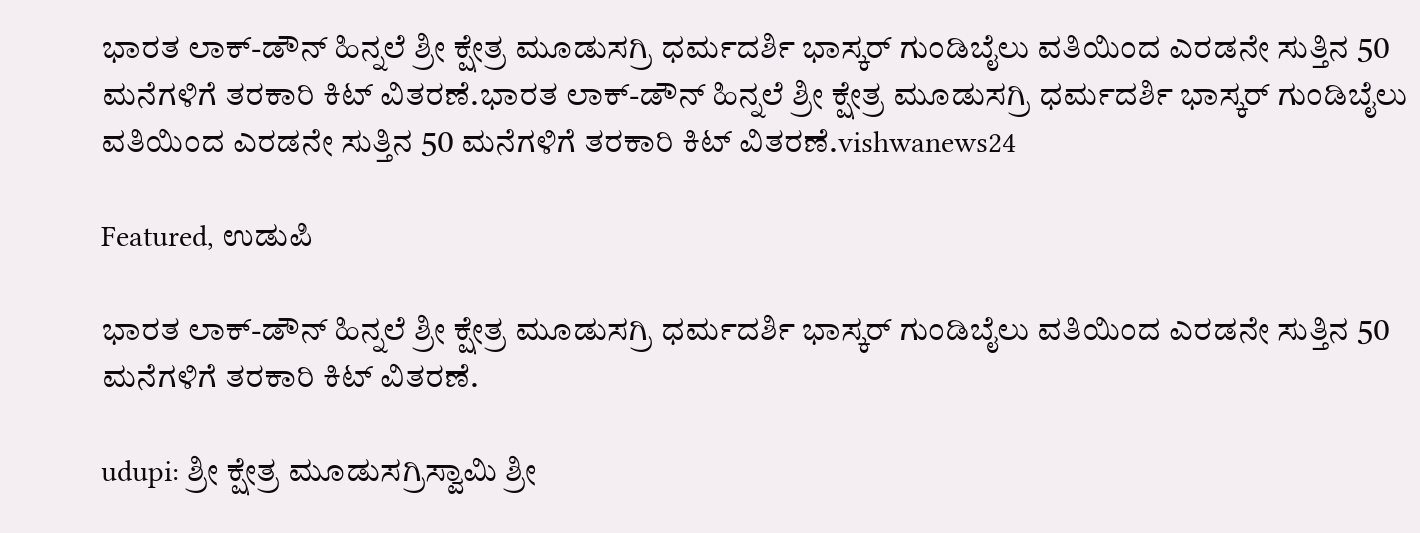ಭಾರತ ಲಾಕ್-ಡೌನ್ ಹಿನ್ನಲೆ ಶ್ರೀ ಕ್ಷೇತ್ರ ಮೂಡುಸಗ್ರಿ ಧರ್ಮದರ್ಶಿ ಭಾಸ್ಕರ್ ಗುಂಡಿಬೈಲು ವತಿಯಿಂದ ಎರಡನೇ ಸುತ್ತಿನ 50 ಮನೆಗಳಿಗೆ ತರಕಾರಿ ಕಿಟ್ ವಿತರಣೆ.ಭಾರತ ಲಾಕ್-ಡೌನ್ ಹಿನ್ನಲೆ ಶ್ರೀ ಕ್ಷೇತ್ರ ಮೂಡುಸಗ್ರಿ ಧರ್ಮದರ್ಶಿ ಭಾಸ್ಕರ್ ಗುಂಡಿಬೈಲು ವತಿಯಿಂದ ಎರಡನೇ ಸುತ್ತಿನ 50 ಮನೆಗಳಿಗೆ ತರಕಾರಿ ಕಿಟ್ ವಿತರಣೆ.vishwanews24

Featured, ಉಡುಪಿ

ಭಾರತ ಲಾಕ್-ಡೌನ್ ಹಿನ್ನಲೆ ಶ್ರೀ ಕ್ಷೇತ್ರ ಮೂಡುಸಗ್ರಿ ಧರ್ಮದರ್ಶಿ ಭಾಸ್ಕರ್ ಗುಂಡಿಬೈಲು ವತಿಯಿಂದ ಎರಡನೇ ಸುತ್ತಿನ 50 ಮನೆಗಳಿಗೆ ತರಕಾರಿ ಕಿಟ್ ವಿತರಣೆ.

udupi: ಶ್ರೀ ಕ್ಷೇತ್ರ ಮೂಡುಸಗ್ರಿಸ್ವಾಮಿ ಶ್ರೀ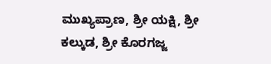ಮುಖ್ಯಪ್ರಾಣ, ಶ್ರೀ ಯಕ್ಷಿ, ಶ್ರೀ ಕಲ್ಕುಡ, ಶ್ರೀ ಕೊರಗಜ್ಜ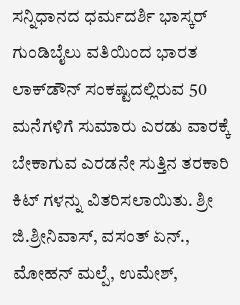ಸನ್ನಿಧಾನದ ಧರ್ಮದರ್ಶಿ ಭಾಸ್ಕರ್ ಗುಂಡಿಬೈಲು ವತಿಯಿಂದ ಭಾರತ ಲಾಕ್‌ಡೌನ್ ಸಂಕಷ್ಟದಲ್ಲಿರುವ 50 ಮನೆಗಳಿಗೆ ಸುಮಾರು ಎರಡು ವಾರಕ್ಕೆ ಬೇಕಾಗುವ ಎರಡನೇ ಸುತ್ತಿನ ತರಕಾರಿ ಕಿಟ್ ಗಳನ್ನು ವಿತರಿಸಲಾಯಿತು. ಶ್ರೀ ಜಿ.ಶ್ರೀನಿವಾಸ್, ವಸಂತ್ ಏನ್., ಮೋಹನ್ ಮಲ್ಪೆ, ಉಮೇಶ್,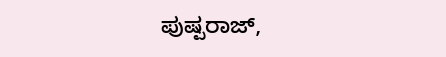ಪುಷ್ಪರಾಜ್,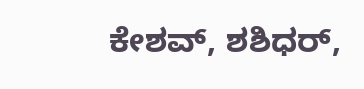ಕೇಶವ್, ಶಶಿಧರ್,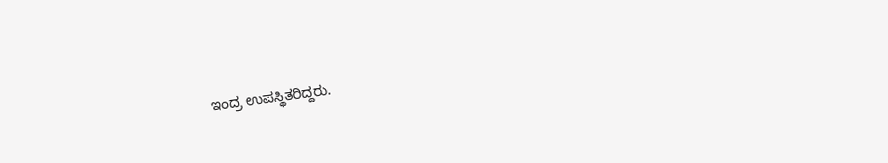ಇಂದ್ರ ಉಪಸ್ಥಿತರಿದ್ದರು.